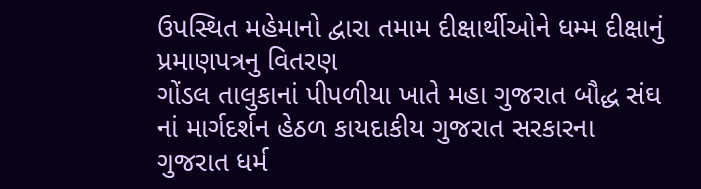ઉપસ્થિત મહેમાનો દ્વારા તમામ દીક્ષાર્થીઓને ધમ્મ દીક્ષાનું પ્રમાણપત્રનુ વિતરણ
ગોંડલ તાલુકાનાં પીપળીયા ખાતે મહા ગુજરાત બૌદ્ધ સંઘ નાં માર્ગદર્શન હેઠળ કાયદાકીય ગુજરાત સરકારના ગુજરાત ધર્મ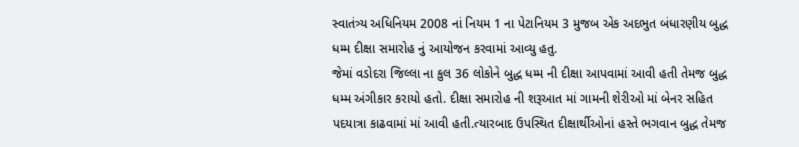સ્વાતંત્ર્ય અધિનિયમ 2008 નાં નિયમ 1 ના પેટાનિયમ 3 મુજબ એક અદભુત બંધારણીય બુદ્ધ ધમ્મ દીક્ષા સમારોહ નું આયોજન કરવામાં આવ્યુ હતુ.
જેમાં વડોદરા જિલ્લા ના કુલ 36 લોકોને બુદ્ધ ધમ્મ ની દીક્ષા આપવામાં આવી હતી તેમજ બુદ્ધ ધમ્મ અંગીકાર કરાયો હતો. દીક્ષા સમારોહ ની શરૂઆત માં ગામની શેરીઓ માં બેનર સહિત પદયાત્રા કાઢવામાં માં આવી હતી.ત્યારબાદ ઉપસ્થિત દીક્ષાર્થીઓનાં હસ્તે ભગવાન બુદ્ધ તેમજ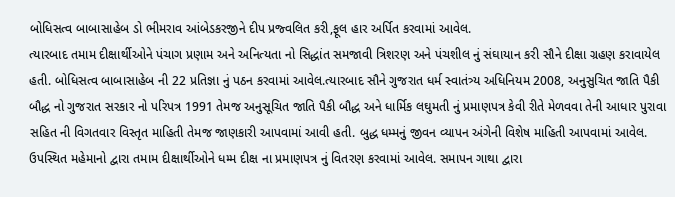બોધિસત્વ બાબાસાહેબ ડો ભીમરાવ આંબેડકરજીને દીપ પ્રજ્વલિત કરી,ફૂલ હાર અર્પિત કરવામાં આવેલ.
ત્યારબાદ તમામ દીક્ષાર્થીઓને પંચાગ પ્રણામ અને અનિત્યતા નો સિદ્ધાંત સમજાવી ત્રિશરણ અને પંચશીલ નું સંઘાયાન કરી સૌને દીક્ષા ગ્રહણ કરાવાયેલ હતી. બોધિસત્વ બાબાસાહેબ ની 22 પ્રતિજ્ઞા નું પઠન કરવામાં આવેલ.ત્યારબાદ સૌને ગુજરાત ધર્મ સ્વાતંત્ર્ય અધિનિયમ 2008, અનુસુચિત જાતિ પૈકી બૌદ્ધ નો ગુજરાત સરકાર નો પરિપત્ર 1991 તેમજ અનુસૂચિત જાતિ પૈકી બૌદ્ધ અને ધાર્મિક લઘુમતી નું પ્રમાણપત્ર કેવી રીતે મેળવવા તેની આધાર પુરાવા સહિત ની વિગતવાર વિસ્તૃત માહિતી તેમજ જાણકારી આપવામાં આવી હતી. બુદ્ધ ધમ્મનું જીવન વ્યાપન અંગેની વિશેષ માહિતી આપવામાં આવેલ. ઉપસ્થિત મહેમાનો દ્વારા તમામ દીક્ષાર્થીઓને ધમ્મ દીક્ષ ના પ્રમાણપત્ર નું વિતરણ કરવામાં આવેલ. સમાપન ગાથા દ્વારા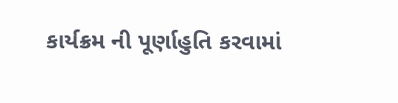કાર્યક્રમ ની પૂર્ણાહુતિ કરવામાં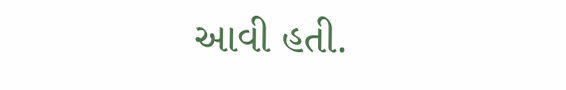આવી હતી.